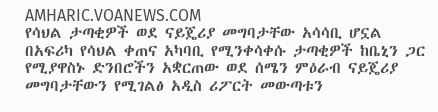AMHARIC.VOANEWS.COM
የሳህል ታጣቂዎች ወደ ናይጄሪያ መግባታቸው አሳሳቢ ሆኗል
በአፍሪካ የሳህል ቀጠና አካባቢ የሚንቀሳቀሱ ታጣቂዎች ከቤኒን ጋር የሚያዋስኑ ድንበሮችን አቋርጠው ወደ ሰሜን ምዕራብ ናይጄሪያ መግባታቸውን የሚገልፅ አዲስ ሪፖርት መውጣቱን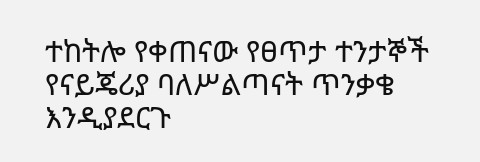ተከትሎ የቀጠናው የፀጥታ ተንታኞች የናይጄሪያ ባለሥልጣናት ጥንቃቄ እንዲያደርጉ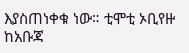እያስጠነቀቁ ነው። ቲሞቲ ኦቢየዙ ከአቡጃ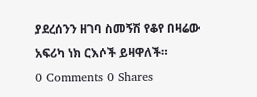ያደረሰንን ዘገባ ስመኝሽ የቆየ በዛሬው አፍሪካ ነክ ርእሶች ይዛዋለች።
0 Comments 0 Shares